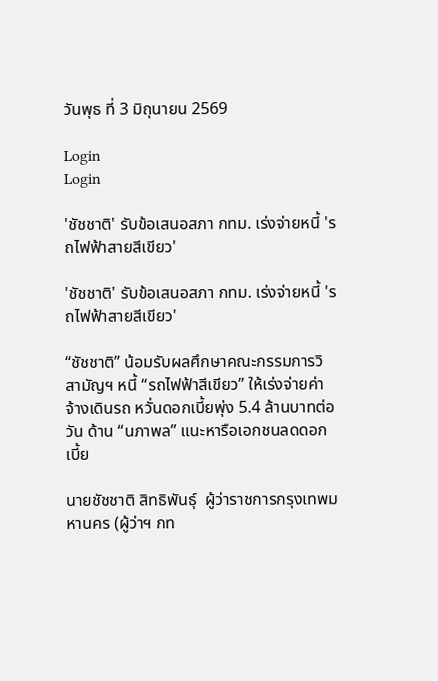วันพุธ ที่ 3 มิถุนายน 2569

Login
Login

'ชัชชาติ' รับข้อเสนอสภา กทม. เร่งจ่ายหนี้ 'รถไฟฟ้าสายสีเขียว'

'ชัชชาติ' รับข้อเสนอสภา กทม. เร่งจ่ายหนี้ 'รถไฟฟ้าสายสีเขียว'

“ชัชชาติ” น้อมรับผลศึกษาคณะกรรมการวิสามัญฯ หนี้ “รถไฟฟ้าสีเขียว” ให้เร่งจ่ายค่าจ้างเดินรถ หวั่นดอกเบี้ยพุ่ง 5.4 ล้านบาทต่อวัน ด้าน “นภาพล” แนะหารือเอกชนลดดอกเบี้ย

นายชัชชาติ สิทธิพันธุ์  ผู้ว่าราชการกรุงเทพมหานคร (ผู้ว่าฯ กท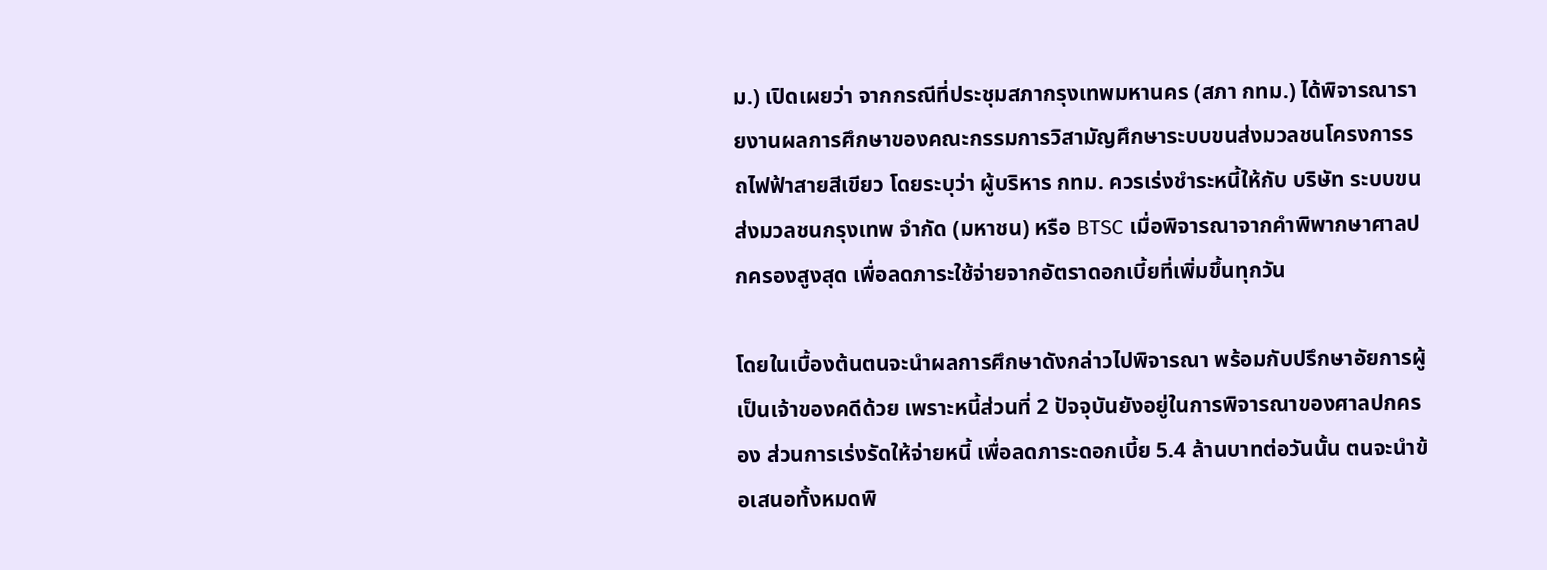ม.) เปิดเผยว่า จากกรณีที่ประชุมสภากรุงเทพมหานคร (สภา กทม.) ได้พิจารณารายงานผลการศึกษาของคณะกรรมการวิสามัญศึกษาระบบขนส่งมวลชนโครงการรถไฟฟ้าสายสีเขียว โดยระบุว่า ผู้บริหาร กทม. ควรเร่งชำระหนี้ให้กับ บริษัท ระบบขนส่งมวลชนกรุงเทพ จำกัด (มหาชน) หรือ BTSC เมื่อพิจารณาจากคำพิพากษาศาลปกครองสูงสุด เพื่อลดภาระใช้จ่ายจากอัตราดอกเบี้ยที่เพิ่มขึ้นทุกวัน

โดยในเบื้องต้นตนจะนำผลการศึกษาดังกล่าวไปพิจารณา พร้อมกับปรึกษาอัยการผู้เป็นเจ้าของคดีด้วย เพราะหนี้ส่วนที่ 2 ปัจจุบันยังอยู่ในการพิจารณาของศาลปกครอง ส่วนการเร่งรัดให้จ่ายหนี้ เพื่อลดภาระดอกเบี้ย 5.4 ล้านบาทต่อวันนั้น ตนจะนำข้อเสนอทั้งหมดพิ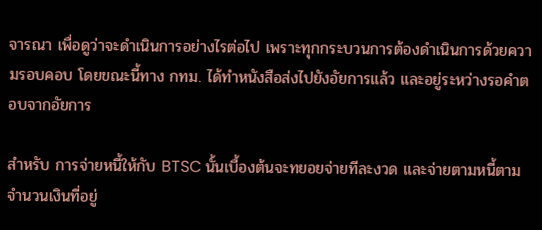จารณา เพื่อดูว่าจะดำเนินการอย่างไรต่อไป เพราะทุกกระบวนการต้องดำเนินการด้วยความรอบคอบ โดยขณะนี้ทาง กทม. ได้ทำหนังสือส่งไปยังอัยการแล้ว และอยู่ระหว่างรอคำตอบจากอัยการ

สำหรับ การจ่ายหนี้ให้กับ BTSC นั้นเบื้องต้นจะทยอยจ่ายทีละงวด และจ่ายตามหนี้ตามจำนวนเงินที่อยู่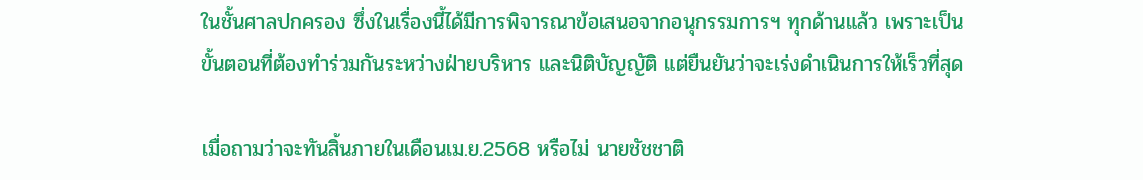ในชั้นศาลปกครอง ซึ่งในเรื่องนี้ได้มีการพิจารณาข้อเสนอจากอนุกรรมการฯ ทุกด้านแล้ว เพราะเป็นขั้นตอนที่ต้องทำร่วมกันระหว่างฝ่ายบริหาร และนิติบัญญัติ แต่ยืนยันว่าจะเร่งดำเนินการให้เร็วที่สุด

เมื่อถามว่าจะทันสิ้นภายในเดือนเม.ย.2568 หรือไม่ นายชัชชาติ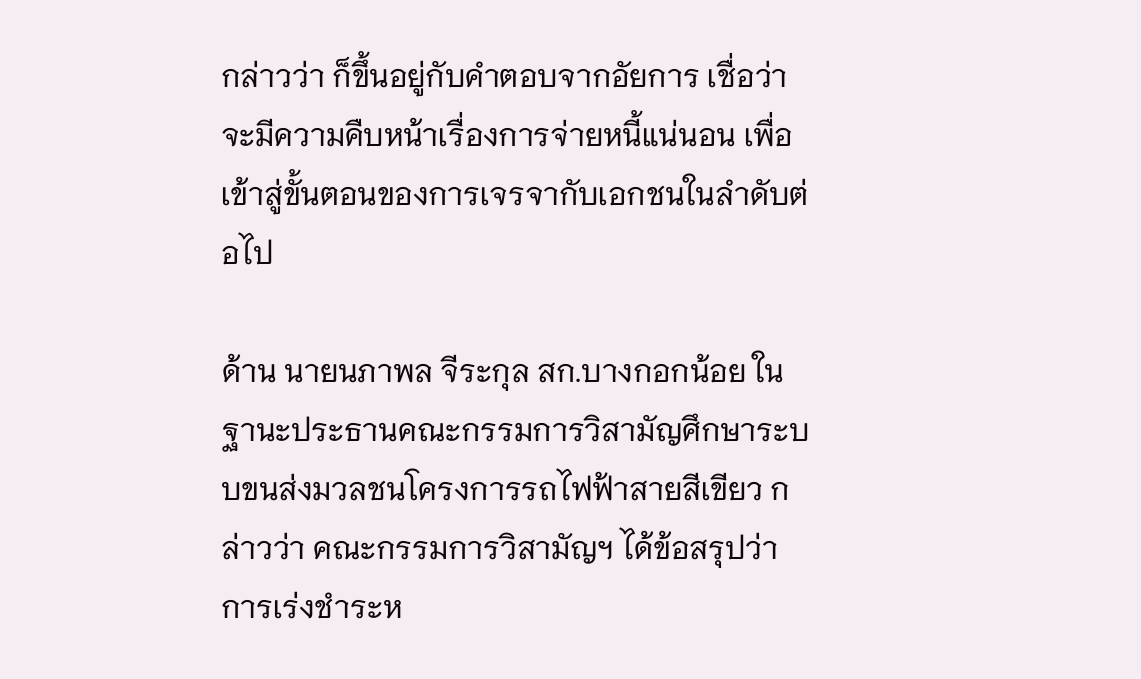กล่าวว่า ก็ขึ้นอยู่กับคำตอบจากอัยการ เชื่อว่าจะมีความคืบหน้าเรื่องการจ่ายหนี้แน่นอน เพื่อเข้าสู่ขั้นตอนของการเจรจากับเอกชนในลำดับต่อไป

ด้าน นายนภาพล จีระกุล สก.บางกอกน้อย ในฐานะประธานคณะกรรมการวิสามัญศึกษาระบบขนส่งมวลชนโครงการรถไฟฟ้าสายสีเขียว กล่าวว่า คณะกรรมการวิสามัญฯ ได้ข้อสรุปว่า การเร่งชำระห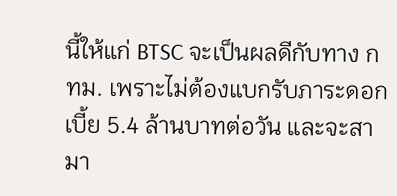นี้ให้แก่ BTSC จะเป็นผลดีกับทาง กทม. เพราะไม่ต้องแบกรับภาระดอกเบี้ย 5.4 ล้านบาทต่อวัน และจะสามา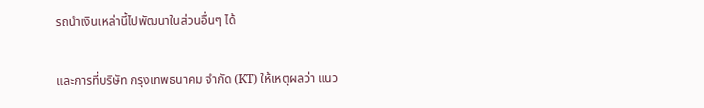รถนำเงินเหล่านี้ไปพัฒนาในส่วนอื่นๆ ได้

และการที่บริษัท กรุงเทพธนาคม จำกัด (KT) ให้เหตุผลว่า แนว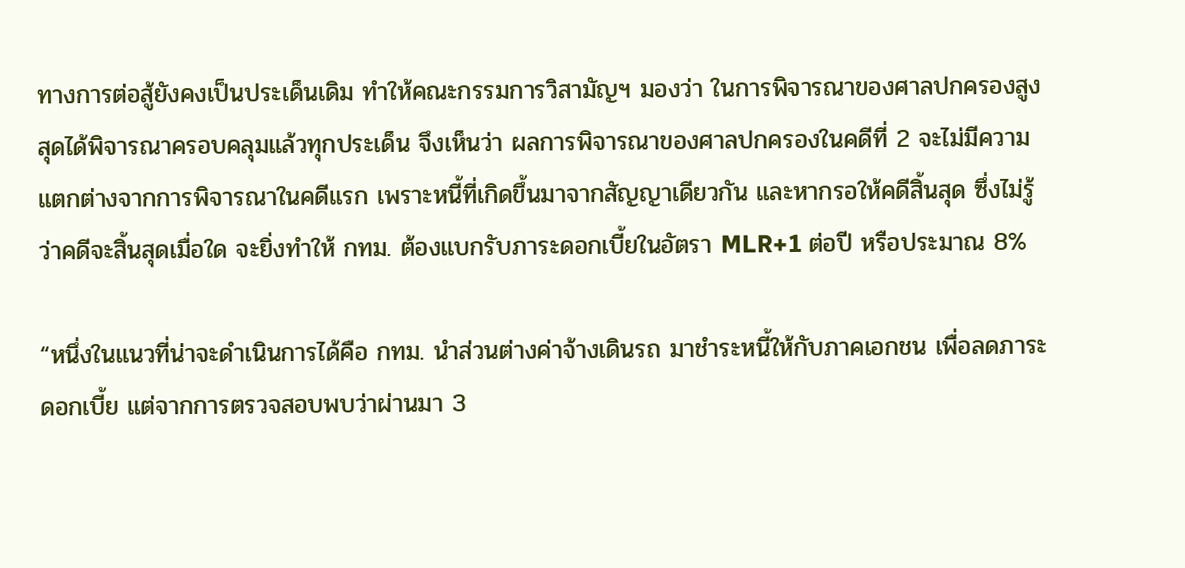ทางการต่อสู้ยังคงเป็นประเด็นเดิม ทำให้คณะกรรมการวิสามัญฯ มองว่า ในการพิจารณาของศาลปกครองสูงสุดได้พิจารณาครอบคลุมแล้วทุกประเด็น จึงเห็นว่า ผลการพิจารณาของศาลปกครองในคดีที่ 2 จะไม่มีความแตกต่างจากการพิจารณาในคดีแรก เพราะหนี้ที่เกิดขึ้นมาจากสัญญาเดียวกัน และหากรอให้คดีสิ้นสุด ซึ่งไม่รู้ว่าคดีจะสิ้นสุดเมื่อใด จะยิ่งทำให้ กทม. ต้องแบกรับภาระดอกเบี้ยในอัตรา MLR+1 ต่อปี หรือประมาณ 8%

“หนึ่งในแนวที่น่าจะดำเนินการได้คือ กทม. นำส่วนต่างค่าจ้างเดินรถ มาชำระหนี้ให้กับภาคเอกชน เพื่อลดภาระดอกเบี้ย แต่จากการตรวจสอบพบว่าผ่านมา 3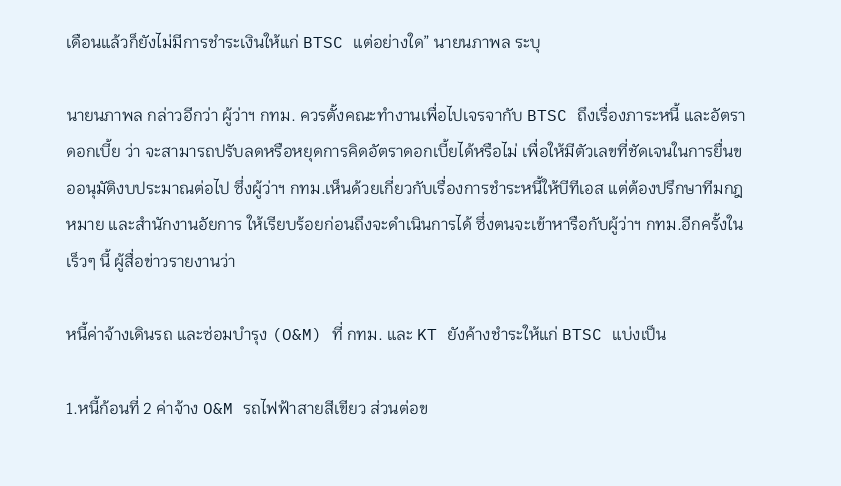เดือนแล้วก็ยังไม่มีการชำระเงินให้แก่ BTSC แต่อย่างใด” นายนภาพล ระบุ

นายนภาพล กล่าวอีกว่า ผู้ว่าฯ กทม. ควรตั้งคณะทำงานเพื่อไปเจรจากับ BTSC ถึงเรื่องภาระหนี้ และอัตราดอกเบี้ย ว่า จะสามารถปรับลดหรือหยุดการคิดอัตราดอกเบี้ยได้หรือไม่ เพื่อให้มีตัวเลขที่ชัดเจนในการยื่นขออนุมัติงบประมาณต่อไป ซึ่งผู้ว่าฯ กทม.เห็นด้วยเกี่ยวกับเรื่องการชำระหนี้ให้บีทีเอส แต่ต้องปรึกษาทีมกฎหมาย และสำนักงานอัยการ ให้เรียบร้อยก่อนถึงจะดำเนินการได้ ซึ่งตนจะเข้าหารือกับผู้ว่าฯ กทม.อีกครั้งในเร็วๆ นี้ ผู้สื่อข่าวรายงานว่า

หนี้ค่าจ้างเดินรถ และซ่อมบำรุง (O&M) ที่ กทม. และ KT ยังค้างชำระให้แก่ BTSC แบ่งเป็น

1.หนี้ก้อนที่ 2 ค่าจ้าง O&M รถไฟฟ้าสายสีเขียว ส่วนต่อข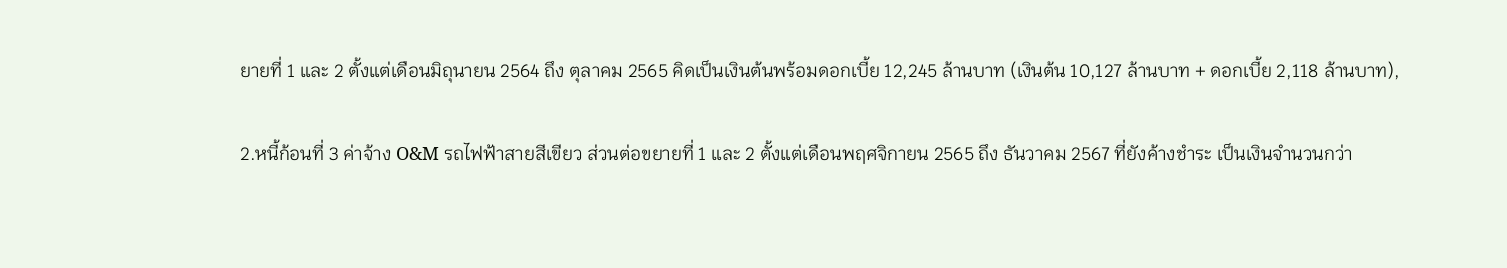ยายที่ 1 และ 2 ตั้งแต่เดือนมิถุนายน 2564 ถึง ตุลาคม 2565 คิดเป็นเงินต้นพร้อมดอกเบี้ย 12,245 ล้านบาท (เงินต้น 10,127 ล้านบาท + ดอกเบี้ย 2,118 ล้านบาท),

2.หนี้ก้อนที่ 3 ค่าจ้าง O&M รถไฟฟ้าสายสีเขียว ส่วนต่อขยายที่ 1 และ 2 ตั้งแต่เดือนพฤศจิกายน 2565 ถึง ธันวาคม 2567 ที่ยังค้างชำระ เป็นเงินจำนวนกว่า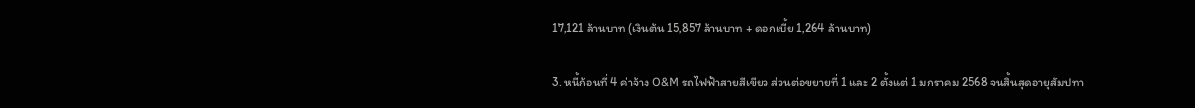17,121 ล้านบาท (เงินต้น 15,857 ล้านบาท + ดอกเบี้ย 1,264 ล้านบาท)

3. หนี้ก้อนที่ 4 ค่าจ้าง O&M รถไฟฟ้าสายสีเขียว ส่วนต่อขยายที่ 1 และ 2 ตั้งแต่ 1 มกราคม 2568 จนสิ้นสุดอายุสัมปทา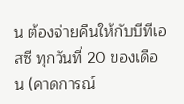น ต้องจ่ายคืนให้กับบีทีเอสซี ทุกวันที่ 20 ของเดือน (คาดการณ์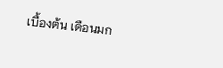เบื้องต้น เดือนมก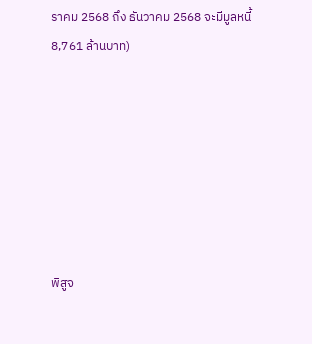ราคม 2568 ถึง ธันวาคม 2568 จะมีมูลหนี้ 8,761 ล้านบาท)







พิสูจ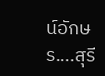น์อักษร....สุรี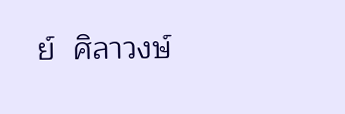ย์  ศิลาวงษ์